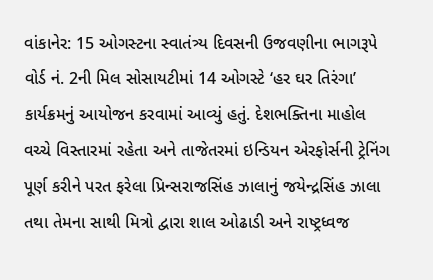વાંકાનેર: 15 ઓગસ્ટના સ્વાતંત્ર્ય દિવસની ઉજવણીના ભાગરૂપે વોર્ડ નં. 2ની મિલ સોસાયટીમાં 14 ઓગસ્ટે ‘હર ઘર તિરંગા’ કાર્યક્રમનું આયોજન કરવામાં આવ્યું હતું. દેશભક્તિના માહોલ વચ્ચે વિસ્તારમાં રહેતા અને તાજેતરમાં ઇન્ડિયન એરફોર્સની ટ્રેનિંગ પૂર્ણ કરીને પરત ફરેલા પ્રિન્સરાજસિંહ ઝાલાનું જયેન્દ્રસિંહ ઝાલા તથા તેમના સાથી મિત્રો દ્વારા શાલ ઓઢાડી અને રાષ્ટ્રધ્વજ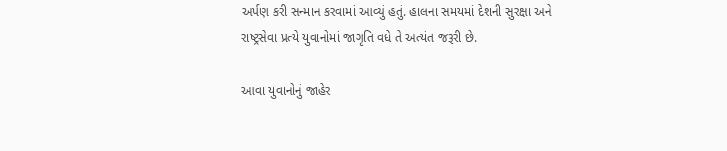અર્પણ કરી સન્માન કરવામાં આવ્યું હતું. હાલના સમયમાં દેશની સુરક્ષા અને રાષ્ટ્રસેવા પ્રત્યે યુવાનોમાં જાગૃતિ વધે તે અત્યંત જરૂરી છે.

આવા યુવાનોનું જાહેર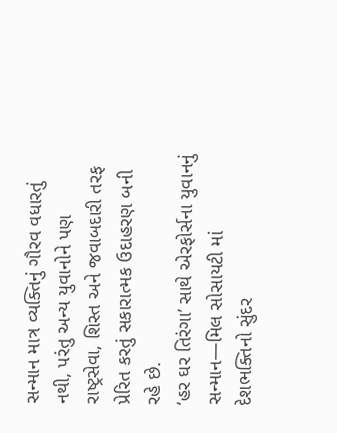સન્માન માત્ર વ્યક્તિનું ગૌરવ વધારતું નથી, પરંતુ અન્ય યુવાનોને પણ રાષ્ટ્રસેવા, શિસ્ત અને જવાબદારી તરફ પ્રેરિત કરતું સકારાત્મક ઉદાહરણ બની રહે છે.
‘હર ઘર તિરંગા’ સાથે એરફોર્સના યુવાનનું સન્માન—મિલ સોસાયટી માં દેશભક્તિનો સુંદર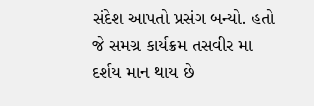સંદેશ આપતો પ્રસંગ બન્યો. હતો જે સમગ્ર કાર્યક્રમ તસવીર મા દર્શય માન થાય છે